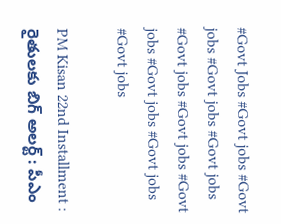#Govt Jobs #Govt jobs #Govt jobs #Govt jobs #Govt jobs #Govt jobs #Govt jobs #Govt jobs #Govt jobs #Govt jobs #Govt jobs

PM Kisan 22nd Installment : రైతులకు బిగ్ అలర్ట్ : పీఎం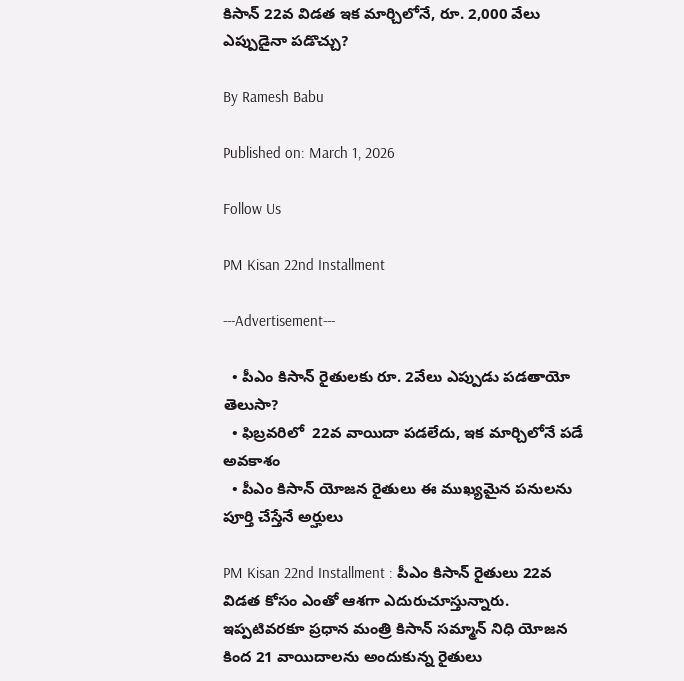కిసాన్ 22వ విడత ఇక మార్చిలోనే, రూ. 2,000 వేలు ఎప్పుడైనా పడొచ్చు?

By Ramesh Babu

Published on: March 1, 2026

Follow Us

PM Kisan 22nd Installment

---Advertisement---

  • పీఎం కిసాన్ రైతులకు రూ. 2వేలు ఎప్పుడు పడతాయో తెలుసా?
  • ఫిబ్రవరిలో  22వ వాయిదా పడలేదు, ఇక మార్చిలోనే పడే అవకాశం
  • పీఎం కిసాన్ యోజన రైతులు ఈ ముఖ్యమైన పనులను పూర్తి చేస్తేనే అర్హులు

PM Kisan 22nd Installment : పీఎం కిసాన్ రైతులు 22వ విడత కోసం ఎంతో ఆశగా ఎదురుచూస్తున్నారు. ఇప్పటివరకూ ప్రధాన మంత్రి కిసాన్ సమ్మాన్ నిధి యోజన కింద 21 వాయిదాలను అందుకున్న రైతులు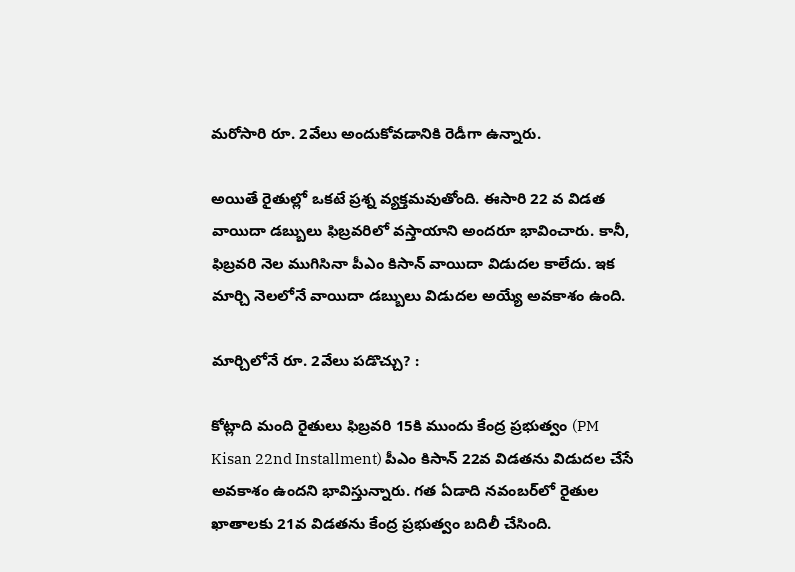మరోసారి రూ. 2వేలు అందుకోవడానికి రెడీగా ఉన్నారు.

అయితే రైతుల్లో ఒకటే ప్రశ్న వ్యక్తమవుతోంది. ఈసారి 22 వ విడత వాయిదా డబ్బులు ఫిబ్రవరిలో వస్తాయాని అందరూ భావించారు. కానీ, ఫిబ్రవరి నెల ముగిసినా పీఎం కిసాన్ వాయిదా విడుదల కాలేదు. ఇక మార్చి నెలలోనే వాయిదా డబ్బులు విడుదల అయ్యే అవకాశం ఉంది.

మార్చిలోనే రూ. 2వేలు పడొచ్చు? :

కోట్లాది మంది రైతులు ఫిబ్రవరి 15కి ముందు కేంద్ర ప్రభుత్వం (PM Kisan 22nd Installment) పీఎం కిసాన్ 22వ విడతను విడుదల చేసే అవకాశం ఉందని భావిస్తున్నారు. గత ఏడాది నవంబర్‌లో రైతుల ఖాతాలకు 21వ విడతను కేంద్ర ప్రభుత్వం బదిలీ చేసింది.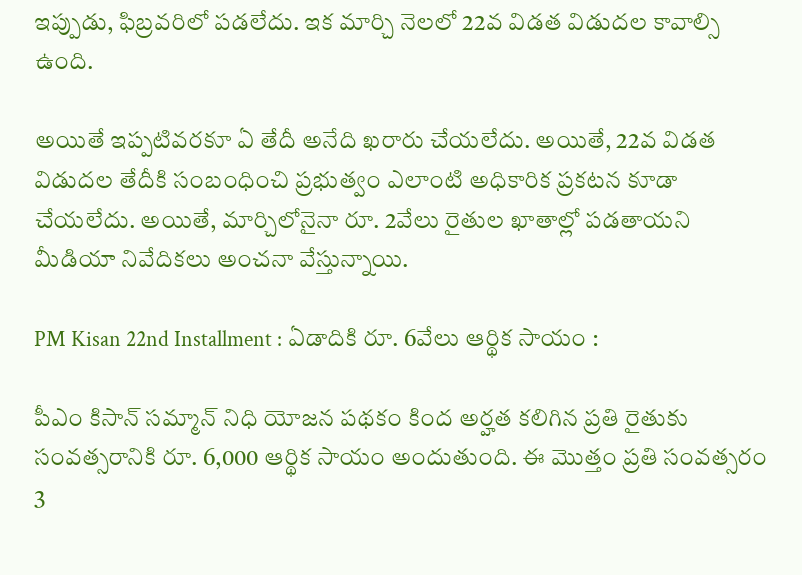ఇప్పుడు, ఫిబ్రవరిలో పడలేదు. ఇక మార్చి నెలలో 22వ విడత విడుదల కావాల్సి ఉంది.

అయితే ఇప్పటివరకూ ఏ తేదీ అనేది ఖరారు చేయలేదు. అయితే, 22వ విడత విడుదల తేదీకి సంబంధించి ప్రభుత్వం ఎలాంటి అధికారిక ప్రకటన కూడా చేయలేదు. అయితే, మార్చిలోనైనా రూ. 2వేలు రైతుల ఖాతాల్లో పడతాయని మీడియా నివేదికలు అంచనా వేస్తున్నాయి.

PM Kisan 22nd Installment : ఏడాదికి రూ. 6వేలు ఆర్థిక సాయం :

పీఎం కిసాన్ సమ్మాన్ నిధి యోజన పథకం కింద అర్హత కలిగిన ప్రతి రైతుకు సంవత్సరానికి రూ. 6,000 ఆర్థిక సాయం అందుతుంది. ఈ మొత్తం ప్రతి సంవత్సరం 3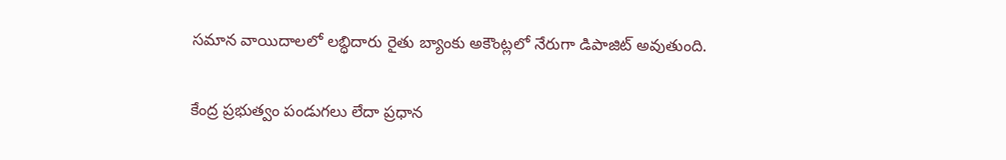సమాన వాయిదాలలో లబ్ధిదారు రైతు బ్యాంకు అకౌంట్లలో నేరుగా డిపాజిట్ అవుతుంది.

కేంద్ర ప్రభుత్వం పండుగలు లేదా ప్రధాన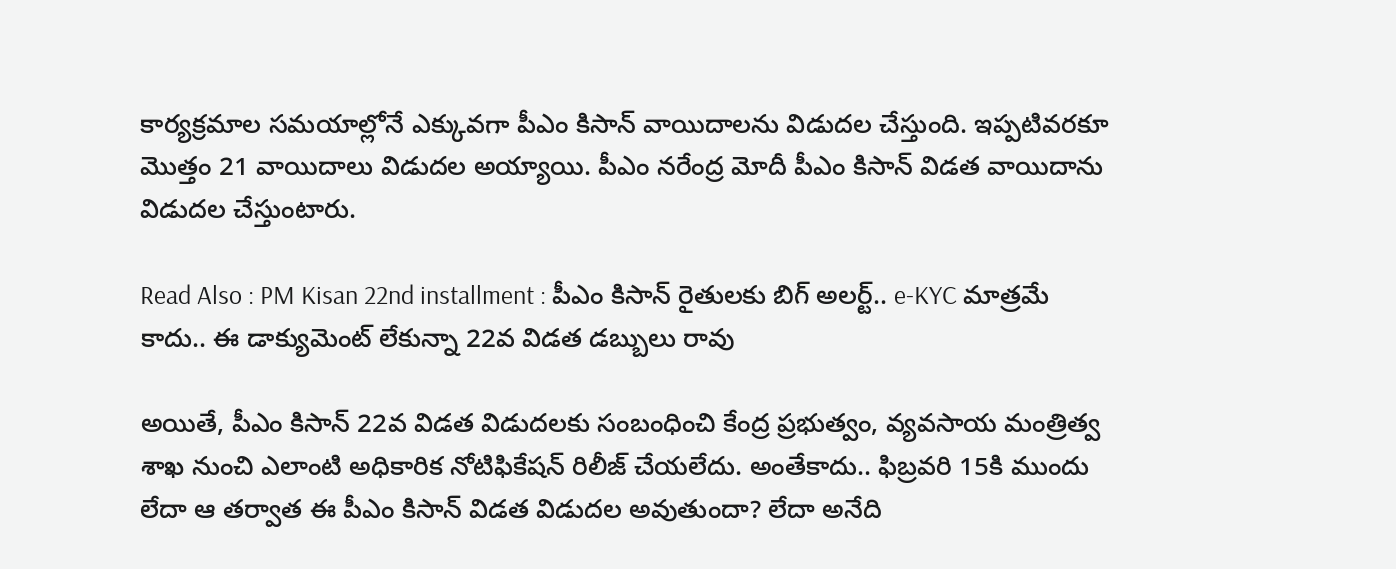కార్యక్రమాల సమయాల్లోనే ఎక్కువగా పీఎం కిసాన్ వాయిదాలను విడుదల చేస్తుంది. ఇప్పటివరకూ మొత్తం 21 వాయిదాలు విడుదల అయ్యాయి. పీఎం నరేంద్ర మోదీ పీఎం కిసాన్ విడత వాయిదాను విడుదల చేస్తుంటారు.

Read Also : PM Kisan 22nd installment : పీఎం కిసాన్ రైతులకు బిగ్ అలర్ట్.. e-KYC మాత్రమే కాదు.. ఈ డాక్యుమెంట్ లేకున్నా 22వ విడత డబ్బులు రావు

అయితే, పీఎం కిసాన్ 22వ విడత విడుదలకు సంబంధించి కేంద్ర ప్రభుత్వం, వ్యవసాయ మంత్రిత్వ శాఖ నుంచి ఎలాంటి అధికారిక నోటిఫికేషన్ రిలీజ్ చేయలేదు. అంతేకాదు.. ఫిబ్రవరి 15కి ముందు లేదా ఆ తర్వాత ఈ పీఎం కిసాన్ విడత విడుదల అవుతుందా? లేదా అనేది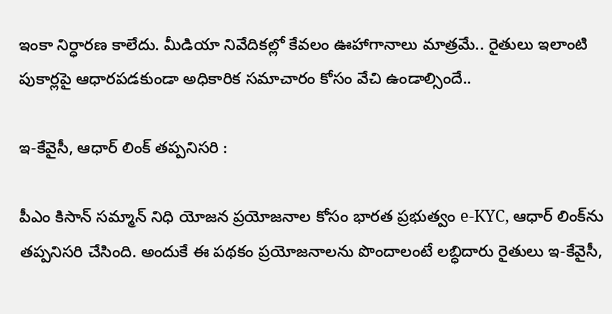ఇంకా నిర్ధారణ కాలేదు. మీడియా నివేదికల్లో కేవలం ఊహాగానాలు మాత్రమే.. రైతులు ఇలాంటి పుకార్లపై ఆధారపడకుండా అధికారిక సమాచారం కోసం వేచి ఉండాల్సిందే..

ఇ-కేవైసీ, ఆధార్ లింక్ తప్పనిసరి :

పీఎం కిసాన్ సమ్మాన్ నిధి యోజన ప్రయోజనాల కోసం భారత ప్రభుత్వం e-KYC, ఆధార్ లింక్‌ను తప్పనిసరి చేసింది. అందుకే ఈ పథకం ప్రయోజనాలను పొందాలంటే లబ్ధిదారు రైతులు ఇ-కేవైసీ,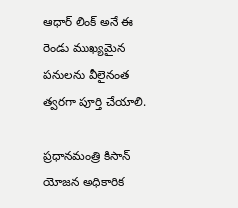ఆధార్ లింక్ అనే ఈ రెండు ముఖ్యమైన పనులను వీలైనంత త్వరగా పూర్తి చేయాలి.

ప్రధానమంత్రి కిసాన్ యోజన అధికారిక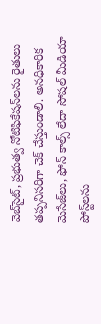వెబ్‌సైట్, ప్రభుత్వ నోటిఫికేషన్‌లను రైతులు తప్పనిసరిగా చెక్ చేస్తుండాలి. అనధికారిక మెసేజ్‌లు, ఫోన్ కాల్స్ లేదా సోషల్ మీడియా పోస్ట్‌లను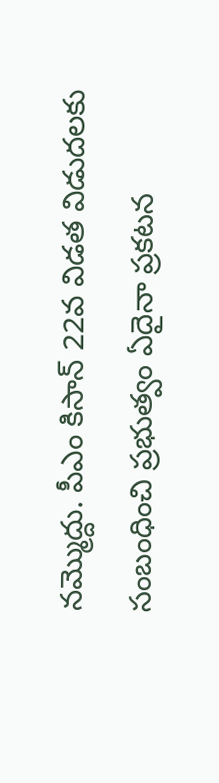నమ్మొద్దు. పీఎం కిసాన్ 22వ విడత విడుదలకు సంబంధించి ప్రభుత్వం ఏదైనా ప్రకటన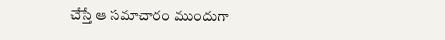చేస్తే ఆ సమాచారం ముందుగా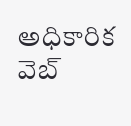అధికారిక వెబ్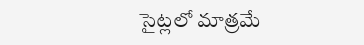సైట్లలో మాత్రమే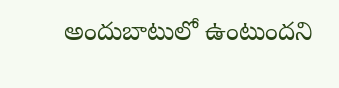అందుబాటులో ఉంటుందని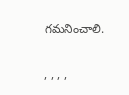గమనించాలి.

, , , ,